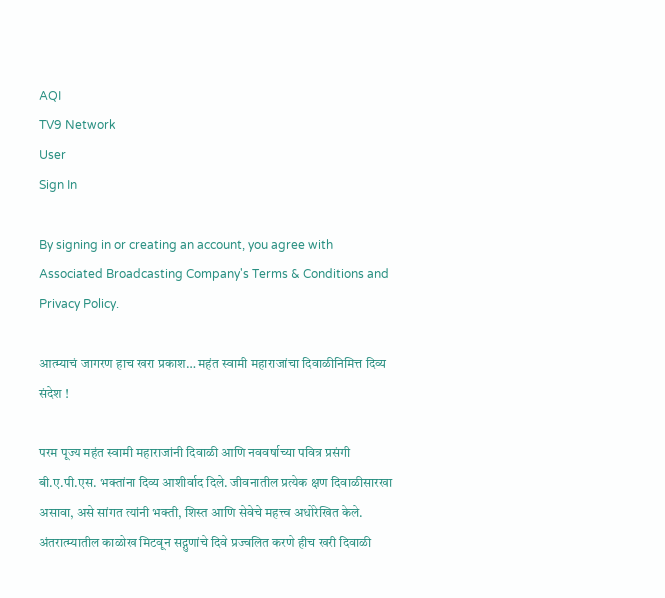AQI
TV9 Network
User
Sign In

By signing in or creating an account, you agree with Associated Broadcasting Company's Terms & Conditions and Privacy Policy.

आत्म्याचं जागरण हाच खरा प्रकाश… महंत स्वामी महाराजांचा दिवाळीनिमित्त दिव्य संदेश !

परम पूज्य महंत स्वामी महाराजांनी दिवाळी आणि नववर्षाच्या पवित्र प्रसंगी बी.ए.पी.एस. भक्तांना दिव्य आशीर्वाद दिले. जीवनातील प्रत्येक क्षण दिवाळीसारखा असावा, असे सांगत त्यांनी भक्ती, शिस्त आणि सेवेचे महत्त्व अधोरेखित केले. अंतरात्म्यातील काळोख मिटवून सद्गुणांचे दिवे प्रज्वलित करणे हीच खरी दिवाळी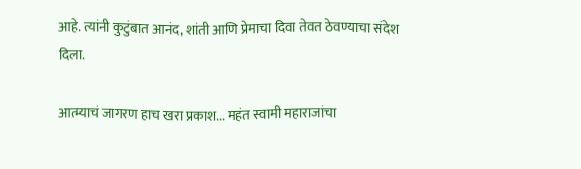आहे. त्यांनी कुटुंबात आनंद, शांती आणि प्रेमाचा दिवा तेवत ठेवण्याचा संदेश दिला.

आत्म्याचं जागरण हाच खरा प्रकाश... महंत स्वामी महाराजांचा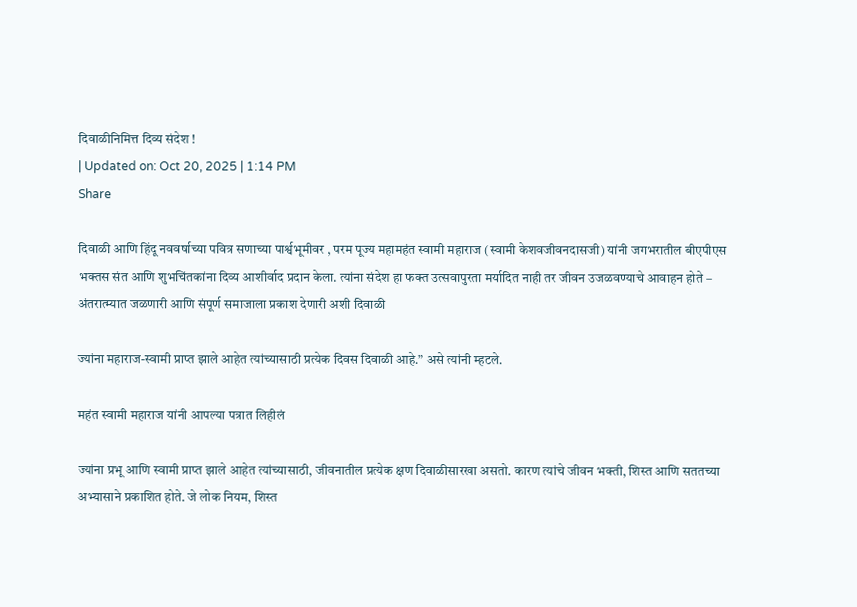दिवाळीनिमित्त दिव्य संदेश !
| Updated on: Oct 20, 2025 | 1:14 PM
Share

दिवाळी आणि हिंदू नववर्षाच्या पवित्र सणाच्या पार्श्वभूमीवर , परम पूज्य महामहंत स्वामी महाराज (स्वामी केशवजीवनदासजी) यांनी जगभरातील बीएपीएस भक्तस संत आणि शुभचिंतकांना दिव्य आशीर्वाद प्रदान केला. त्यांना संदेश हा फक्त उत्सवापुरता मर्यादित नाही तर जीवन उजळवण्याचे आवाहन होते – अंतरात्म्यात जळणारी आणि संपूर्ण समाजाला प्रकाश देणारी अशी दिवाळी

ज्यांना महाराज-स्वामी प्राप्त झाले आहेत त्यांच्यासाठी प्रत्येक दिवस दिवाळी आहे.” असे त्यांनी म्हटले.

महंत स्वामी महाराज यांनी आपल्या पत्रात लिहीलं

ज्यांना प्रभू आणि स्वामी प्राप्त झाले आहेत त्यांच्यासाठी, जीवनातील प्रत्येक क्षण दिवाळीसारखा असतो. कारण त्यांचे जीवन भक्ती, शिस्त आणि सततच्या अभ्यासाने प्रकाशित होते. जे लोक नियम, शिस्त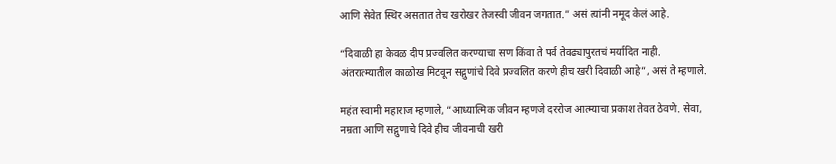आणि सेवेत स्थिर असतात तेच खरोखर तेजस्वी जीवन जगतात.” असं त्यांनी नमूद केलं आहे.

“दिवाळी हा केवळ दीप प्रज्वलित करण्याचा सण किंवा ते पर्व तेवढ्यापुरतचं मर्यादित नाही. अंतरात्म्यातील काळोख मिटवून सद्गुणांचे दिवे प्रज्वलित करणे हीच खरी दिवाळी आहे”, असं ते म्हणाले.

महंत स्वामी महाराज म्हणाले, “आध्यात्मिक जीवन म्हणजे दररोज आत्म्याचा प्रकाश तेवत ठेवणे. सेवा, नम्रता आणि सद्गुणाचे दिवे हीच जीवनाची खरी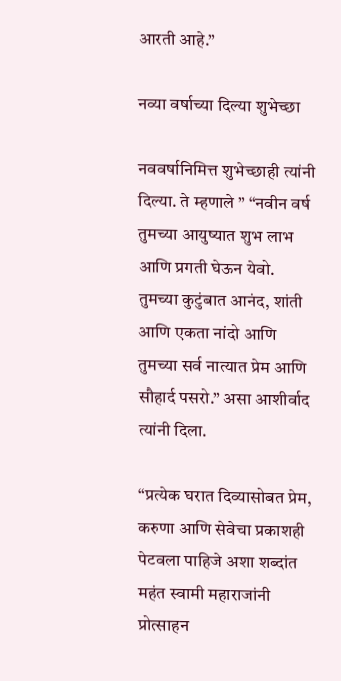आरती आहे.”

नव्या वर्षाच्या दिल्या शुभेच्छा

नववर्षानिमित्त शुभेच्छाही त्यांनी दिल्या. ते म्हणाले ” “नवीन वर्ष तुमच्या आयुष्यात शुभ लाभ आणि प्रगती घेऊन येवो. तुमच्या कुटुंबात आनंद, शांती आणि एकता नांदो आणि तुमच्या सर्व नात्यात प्रेम आणि सौहार्द पसरो.” असा आशीर्वाद त्यांनी दिला.

“प्रत्येक घरात दिव्यासोबत प्रेम, करुणा आणि सेवेचा प्रकाशही पेटवला पाहिजे अशा शब्दांत महंत स्वामी महाराजांनी प्रोत्साहन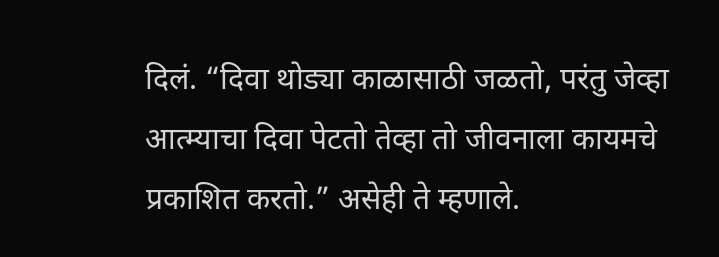दिलं. “दिवा थोड्या काळासाठी जळतो, परंतु जेव्हा आत्म्याचा दिवा पेटतो तेव्हा तो जीवनाला कायमचे प्रकाशित करतो.” असेही ते म्हणाले.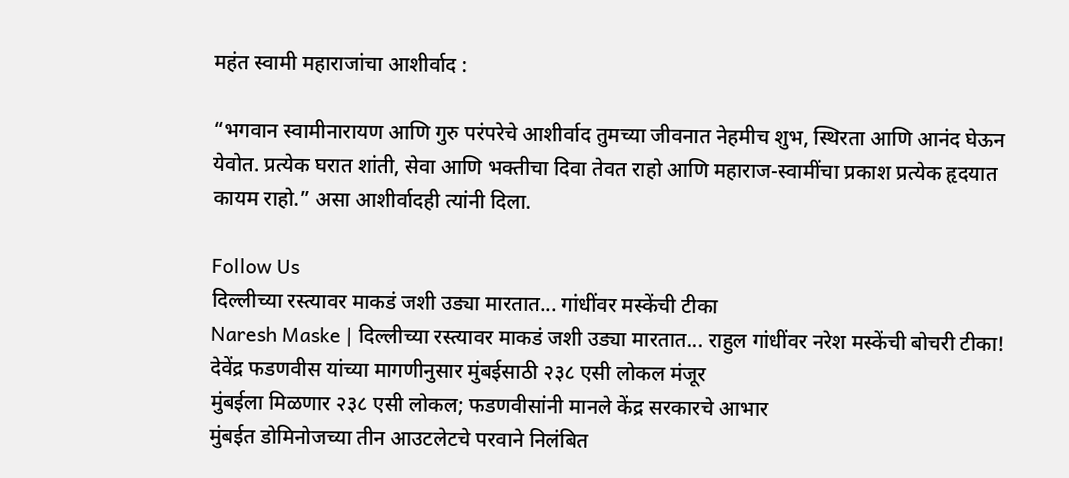महंत स्वामी महाराजांचा आशीर्वाद :

“भगवान स्वामीनारायण आणि गुरु परंपरेचे आशीर्वाद तुमच्या जीवनात नेहमीच शुभ, स्थिरता आणि आनंद घेऊन येवोत. प्रत्येक घरात शांती, सेवा आणि भक्तीचा दिवा तेवत राहो आणि महाराज-स्वामींचा प्रकाश प्रत्येक हृदयात कायम राहो.” असा आशीर्वादही त्यांनी दिला.

Follow Us
दिल्लीच्या रस्त्यावर माकडं जशी उड्या मारतात... गांधींवर मस्केंची टीका
Naresh Maske | दिल्लीच्या रस्त्यावर माकडं जशी उड्या मारतात... राहुल गांधींवर नरेश मस्केंची बोचरी टीका!
देवेंद्र फडणवीस यांच्या मागणीनुसार मुंबईसाठी २३८ एसी लोकल मंजूर
मुंबईला मिळणार २३८ एसी लोकल; फडणवीसांनी मानले केंद्र सरकारचे आभार
मुंबईत डोमिनोजच्या तीन आउटलेटचे परवाने निलंबित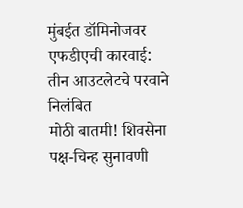मुंबईत डॉमिनोजवर एफडीएची कारवाई: तीन आउटलेटचे परवाने निलंबित
मोठी बातमी! शिवसेना पक्ष-चिन्ह सुनावणी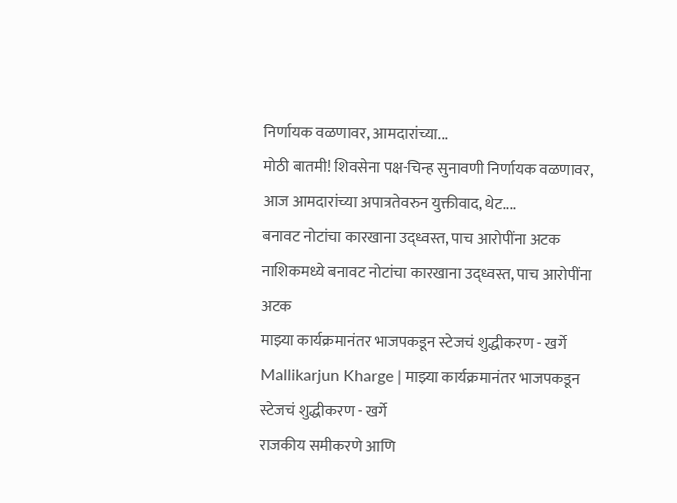निर्णायक वळणावर, आमदारांच्या...
मोठी बातमी! शिवसेना पक्ष-चिन्ह सुनावणी निर्णायक वळणावर, आज आमदारांच्या अपात्रतेवरुन युक्तीवाद, थेट....
बनावट नोटांचा कारखाना उद्ध्वस्त, पाच आरोपींना अटक
नाशिकमध्ये बनावट नोटांचा कारखाना उद्ध्वस्त, पाच आरोपींना अटक
माझ्या कार्यक्रमानंतर भाजपकडून स्टेजचं शुद्धीकरण - खर्गे
Mallikarjun Kharge | माझ्या कार्यक्रमानंतर भाजपकडून स्टेजचं शुद्धीकरण - खर्गे
राजकीय समीकरणे आणि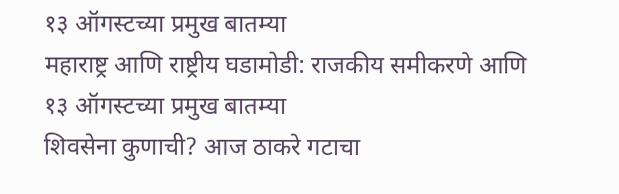१३ ऑगस्टच्या प्रमुख बातम्या
महाराष्ट्र आणि राष्ट्रीय घडामोडी: राजकीय समीकरणे आणि १३ ऑगस्टच्या प्रमुख बातम्या
शिवसेना कुणाची? आज ठाकरे गटाचा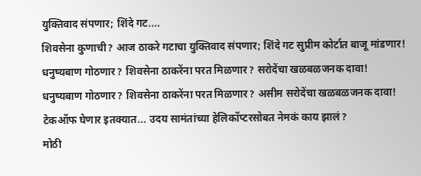युक्तिवाद संपणार; शिंदे गट....
शिवसेना कुणाची? आज ठाकरे गटाचा युक्तिवाद संपणार; शिंदे गट सुप्रीम कोर्टात बाजू मांडणार!
धनुष्यबाण गोठणार? शिवसेना ठाकरेंना परत मिळणार? सरोदेंचा खळबळजनक दावा!
धनुष्यबाण गोठणार? शिवसेना ठाकरेंना परत मिळणार? असीम सरोदेंचा खळबळजनक दावा!
टेकऑफ घेणार इतक्यात... उदय सामंतांच्या हेलिकॉप्टरसोबत नेमकं काय झालं?
मोठी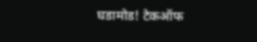घडामोड! टेकऑफ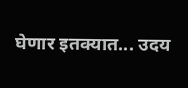घेणार इतक्यात... उदय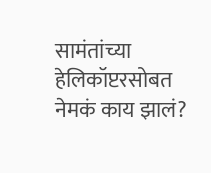सामंतांच्या हेलिकॉप्टरसोबत नेमकं काय झालं?